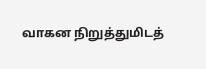வாகன நிறுத்துமிடத்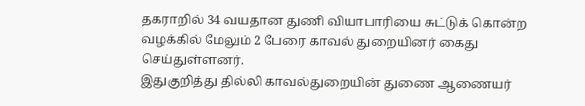தகராறில் 34 வயதான துணி வியாபாரியை சுட்டுக் கொன்ற வழக்கில் மேலும் 2 பேரை காவல் துறையினர் கைது செய்துள்ளனர்.
இதுகுறித்து தில்லி காவல்துறையின் துணை ஆணையர்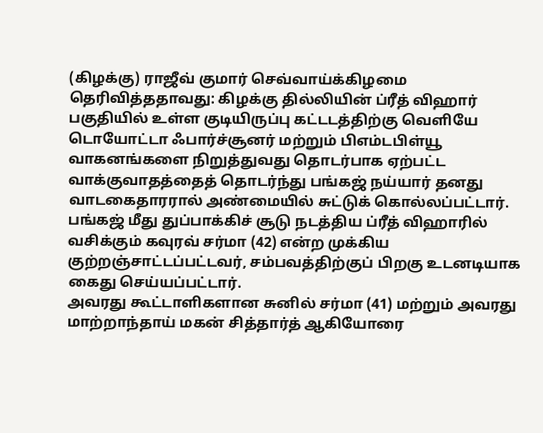(கிழக்கு) ராஜீவ் குமார் செவ்வாய்க்கிழமை தெரிவித்ததாவது: கிழக்கு தில்லியின் ப்ரீத் விஹார் பகுதியில் உள்ள குடியிருப்பு கட்டடத்திற்கு வெளியே டொயோட்டா ஃபார்ச்சூனர் மற்றும் பிஎம்டபிள்யூ வாகனங்களை நிறுத்துவது தொடர்பாக ஏற்பட்ட வாக்குவாதத்தைத் தொடர்ந்து பங்கஜ் நய்யார் தனது வாடகைதாரரால் அண்மையில் சுட்டுக் கொல்லப்பட்டார்.
பங்கஜ் மீது துப்பாக்கிச் சூடு நடத்திய ப்ரீத் விஹாரில் வசிக்கும் கவுரவ் சர்மா (42) என்ற முக்கிய குற்றஞ்சாட்டப்பட்டவர், சம்பவத்திற்குப் பிறகு உடனடியாக கைது செய்யப்பட்டார்.
அவரது கூட்டாளிகளான சுனில் சர்மா (41) மற்றும் அவரது மாற்றாந்தாய் மகன் சித்தார்த் ஆகியோரை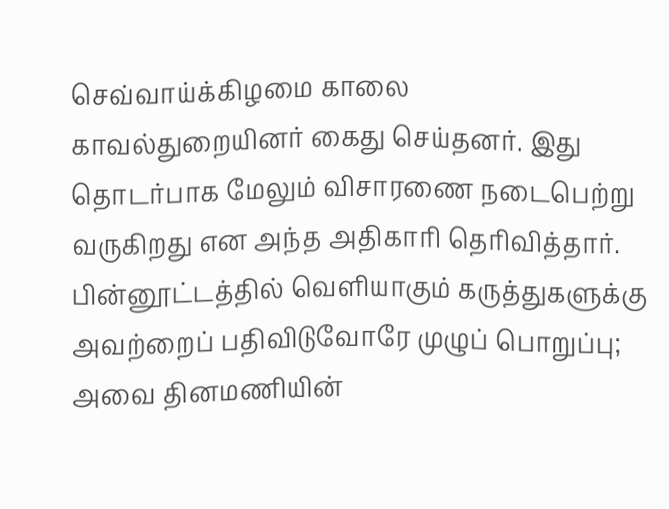செவ்வாய்க்கிழமை காலை காவல்துறையினர் கைது செய்தனர். இது தொடர்பாக மேலும் விசாரணை நடைபெற்று வருகிறது என அந்த அதிகாரி தெரிவித்தார்.
பின்னூட்டத்தில் வெளியாகும் கருத்துகளுக்கு அவற்றைப் பதிவிடுவோரே முழுப் பொறுப்பு; அவை தினமணியின்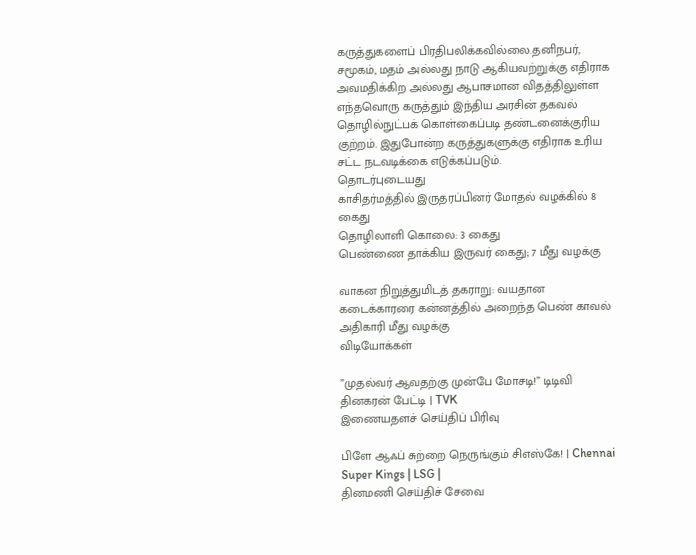கருத்துகளைப் பிரதிபலிக்கவில்லை.தனிநபர், சமூகம், மதம் அல்லது நாடு ஆகியவற்றுக்கு எதிராக அவமதிக்கிற அல்லது ஆபாசமான விதத்திலுள்ள எந்தவொரு கருத்தும் இந்திய அரசின் தகவல் தொழில்நுட்பக் கொள்கைப்படி தண்டனைக்குரிய குற்றம். இதுபோன்ற கருத்துகளுக்கு எதிராக உரிய சட்ட நடவடிக்கை எடுக்கப்படும்.
தொடர்புடையது
காசிதர்மத்தில் இருதரப்பினர் மோதல் வழக்கில் 8 கைது
தொழிலாளி கொலை: 3 கைது
பெண்ணை தாக்கிய இருவர் கைது; 7 மீது வழக்கு

வாகன நிறுத்துமிடத் தகராறு: வயதான கடைக்காரரை கன்னத்தில் அறைந்த பெண் காவல் அதிகாரி மீது வழக்கு
விடியோக்கள்

”முதல்வர் ஆவதற்கு முன்பே மோசடி!” டிடிவி தினகரன் பேட்டி | TVK
இணையதளச் செய்திப் பிரிவு

பிளே ஆஃப் சுற்றை நெருங்கும் சிஎஸ்கே! | Chennai Super Kings | LSG |
தினமணி செய்திச் சேவை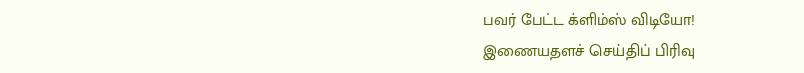பவர் பேட்ட க்ளிம்ஸ் விடியோ!
இணையதளச் செய்திப் பிரிவு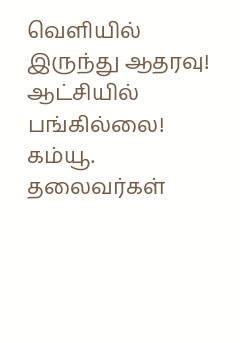வெளியில் இருந்து ஆதரவு! ஆட்சியில் பங்கில்லை! கம்யூ. தலைவர்கள்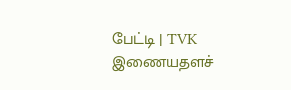பேட்டி | TVK
இணையதளச்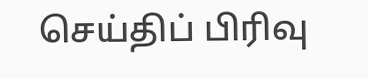செய்திப் பிரிவு